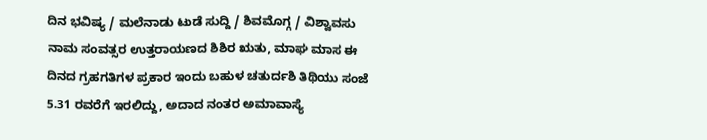ದಿನ ಭವಿಷ್ಯ / ಮಲೆನಾಡು ಟುಡೆ ಸುದ್ದಿ / ಶಿವಮೊಗ್ಗ / ವಿಶ್ವಾವಸು ನಾಮ ಸಂವತ್ಸರ ಉತ್ತರಾಯಣದ ಶಿಶಿರ ಋತು, ಮಾಘ ಮಾಸ ಈ ದಿನದ ಗ್ರಹಗತಿಗಳ ಪ್ರಕಾರ ಇಂದು ಬಹುಳ ಚತುರ್ದಶಿ ತಿಥಿಯು ಸಂಜೆ 5.31 ರವರೆಗೆ ಇರಲಿದ್ದು, ಅದಾದ ನಂತರ ಅಮಾವಾಸ್ಯೆ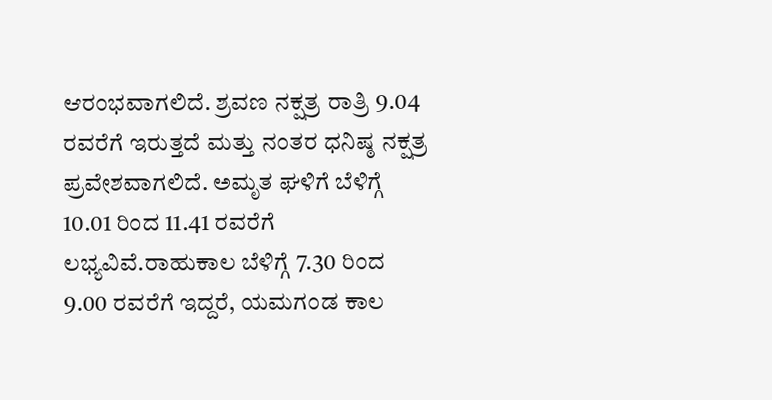ಆರಂಭವಾಗಲಿದೆ. ಶ್ರವಣ ನಕ್ಷತ್ರ ರಾತ್ರಿ 9.04 ರವರೆಗೆ ಇರುತ್ತದೆ ಮತ್ತು ನಂತರ ಧನಿಷ್ಠ ನಕ್ಷತ್ರ ಪ್ರವೇಶವಾಗಲಿದೆ. ಅಮೃತ ಘಳಿಗೆ ಬೆಳಿಗ್ಗೆ 10.01 ರಿಂದ 11.41 ರವರೆಗೆ ಲಭ್ಯವಿವೆ.ರಾಹುಕಾಲ ಬೆಳಿಗ್ಗೆ 7.30 ರಿಂದ 9.00 ರವರೆಗೆ ಇದ್ದರೆ, ಯಮಗಂಡ ಕಾಲ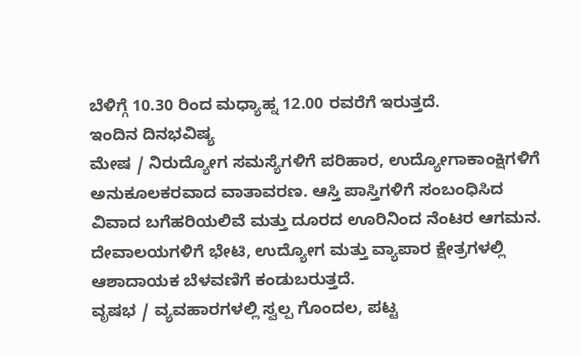ಬೆಳಿಗ್ಗೆ 10.30 ರಿಂದ ಮಧ್ಯಾಹ್ನ 12.00 ರವರೆಗೆ ಇರುತ್ತದೆ.
ಇಂದಿನ ದಿನಭವಿಷ್ಯ
ಮೇಷ / ನಿರುದ್ಯೋಗ ಸಮಸ್ಯೆಗಳಿಗೆ ಪರಿಹಾರ, ಉದ್ಯೋಗಾಕಾಂಕ್ಷಿಗಳಿಗೆ ಅನುಕೂಲಕರವಾದ ವಾತಾವರಣ. ಆಸ್ತಿ ಪಾಸ್ತಿಗಳಿಗೆ ಸಂಬಂಧಿಸಿದ ವಿವಾದ ಬಗೆಹರಿಯಲಿವೆ ಮತ್ತು ದೂರದ ಊರಿನಿಂದ ನೆಂಟರ ಆಗಮನ. ದೇವಾಲಯಗಳಿಗೆ ಭೇಟಿ, ಉದ್ಯೋಗ ಮತ್ತು ವ್ಯಾಪಾರ ಕ್ಷೇತ್ರಗಳಲ್ಲಿ ಆಶಾದಾಯಕ ಬೆಳವಣಿಗೆ ಕಂಡುಬರುತ್ತದೆ.
ವೃಷಭ / ವ್ಯವಹಾರಗಳಲ್ಲಿ ಸ್ವಲ್ಪ ಗೊಂದಲ, ಪಟ್ಟ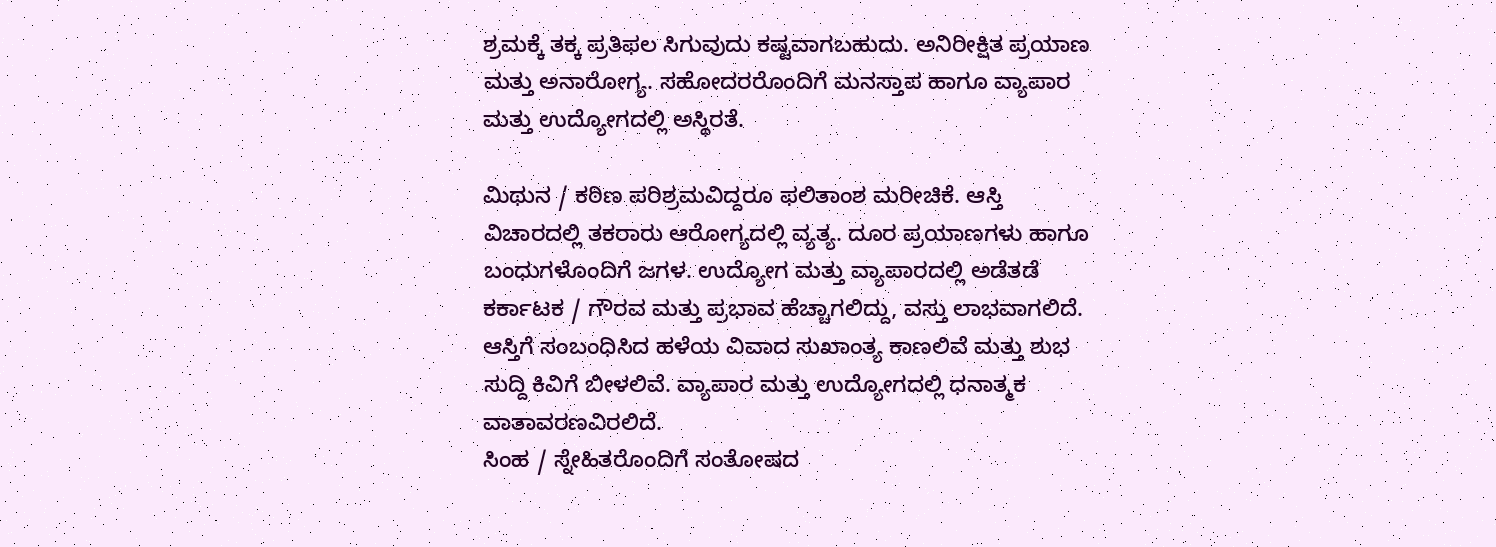ಶ್ರಮಕ್ಕೆ ತಕ್ಕ ಪ್ರತಿಫಲ ಸಿಗುವುದು ಕಷ್ಟವಾಗಬಹುದು. ಅನಿರೀಕ್ಷಿತ ಪ್ರಯಾಣ ಮತ್ತು ಅನಾರೋಗ್ಯ. ಸಹೋದರರೊಂದಿಗೆ ಮನಸ್ತಾಪ ಹಾಗೂ ವ್ಯಾಪಾರ ಮತ್ತು ಉದ್ಯೋಗದಲ್ಲಿ ಅಸ್ಥಿರತೆ.

ಮಿಥುನ / ಕಠಿಣ ಪರಿಶ್ರಮವಿದ್ದರೂ ಫಲಿತಾಂಶ ಮರೀಚಿಕೆ. ಆಸ್ತಿ ವಿಚಾರದಲ್ಲಿ ತಕರಾರು ಆರೋಗ್ಯದಲ್ಲಿ ವ್ಯತ್ಯ. ದೂರ ಪ್ರಯಾಣಗಳು ಹಾಗೂ ಬಂಧುಗಳೊಂದಿಗೆ ಜಗಳ. ಉದ್ಯೋಗ ಮತ್ತು ವ್ಯಾಪಾರದಲ್ಲಿ ಅಡೆತಡೆ
ಕರ್ಕಾಟಕ / ಗೌರವ ಮತ್ತು ಪ್ರಭಾವ ಹೆಚ್ಚಾಗಲಿದ್ದು, ವಸ್ತು ಲಾಭವಾಗಲಿದೆ. ಆಸ್ತಿಗೆ ಸಂಬಂಧಿಸಿದ ಹಳೆಯ ವಿವಾದ ಸುಖಾಂತ್ಯ ಕಾಣಲಿವೆ ಮತ್ತು ಶುಭ ಸುದ್ದಿ ಕಿವಿಗೆ ಬೀಳಲಿವೆ. ವ್ಯಾಪಾರ ಮತ್ತು ಉದ್ಯೋಗದಲ್ಲಿ ಧನಾತ್ಮಕ ವಾತಾವರಣವಿರಲಿದೆ.
ಸಿಂಹ / ಸ್ನೇಹಿತರೊಂದಿಗೆ ಸಂತೋಷದ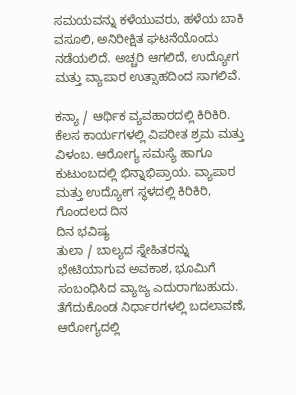ಸಮಯವನ್ನು ಕಳೆಯುವರು, ಹಳೆಯ ಬಾಕಿ ವಸೂಲಿ, ಅನಿರೀಕ್ಷಿತ ಘಟನೆಯೊಂದು ನಡೆಯಲಿದೆ. ಅಚ್ಚರಿ ಆಗಲಿದೆ, ಉದ್ಯೋಗ ಮತ್ತು ವ್ಯಾಪಾರ ಉತ್ಸಾಹದಿಂದ ಸಾಗಲಿವೆ.

ಕನ್ಯಾ / ಆರ್ಥಿಕ ವ್ಯವಹಾರದಲ್ಲಿ ಕಿರಿಕಿರಿ. ಕೆಲಸ ಕಾರ್ಯಗಳಲ್ಲಿ ವಿಪರೀತ ಶ್ರಮ ಮತ್ತು ವಿಳಂಬ. ಆರೋಗ್ಯ ಸಮಸ್ಯೆ ಹಾಗೂ ಕುಟುಂಬದಲ್ಲಿ ಭಿನ್ನಾಭಿಪ್ರಾಯ. ವ್ಯಾಪಾರ ಮತ್ತು ಉದ್ಯೋಗ ಸ್ಥಳದಲ್ಲಿ ಕಿರಿಕಿರಿ, ಗೊಂದಲದ ದಿನ
ದಿನ ಭವಿಷ್ಯ
ತುಲಾ / ಬಾಲ್ಯದ ಸ್ನೇಹಿತರನ್ನು ಭೇಟಿಯಾಗುವ ಅವಕಾಶ, ಭೂಮಿಗೆ ಸಂಬಂಧಿಸಿದ ವ್ಯಾಜ್ಯ ಎದುರಾಗಬಹುದು. ತೆಗೆದುಕೊಂಡ ನಿರ್ಧಾರಗಳಲ್ಲಿ ಬದಲಾವಣೆ, ಆರೋಗ್ಯದಲ್ಲಿ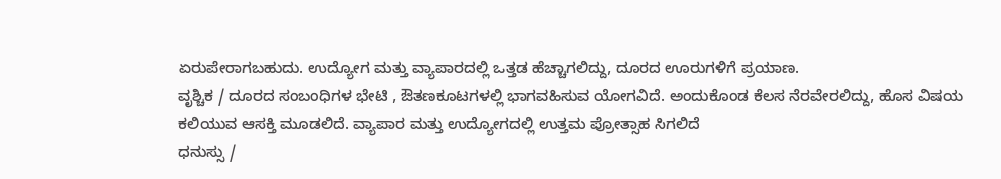ಏರುಪೇರಾಗಬಹುದು. ಉದ್ಯೋಗ ಮತ್ತು ವ್ಯಾಪಾರದಲ್ಲಿ ಒತ್ತಡ ಹೆಚ್ಚಾಗಲಿದ್ದು, ದೂರದ ಊರುಗಳಿಗೆ ಪ್ರಯಾಣ.
ವೃಶ್ಚಿಕ / ದೂರದ ಸಂಬಂಧಿಗಳ ಭೇಟಿ , ಔತಣಕೂಟಗಳಲ್ಲಿ ಭಾಗವಹಿಸುವ ಯೋಗವಿದೆ. ಅಂದುಕೊಂಡ ಕೆಲಸ ನೆರವೇರಲಿದ್ದು, ಹೊಸ ವಿಷಯ ಕಲಿಯುವ ಆಸಕ್ತಿ ಮೂಡಲಿದೆ. ವ್ಯಾಪಾರ ಮತ್ತು ಉದ್ಯೋಗದಲ್ಲಿ ಉತ್ತಮ ಪ್ರೋತ್ಸಾಹ ಸಿಗಲಿದೆ
ಧನುಸ್ಸು /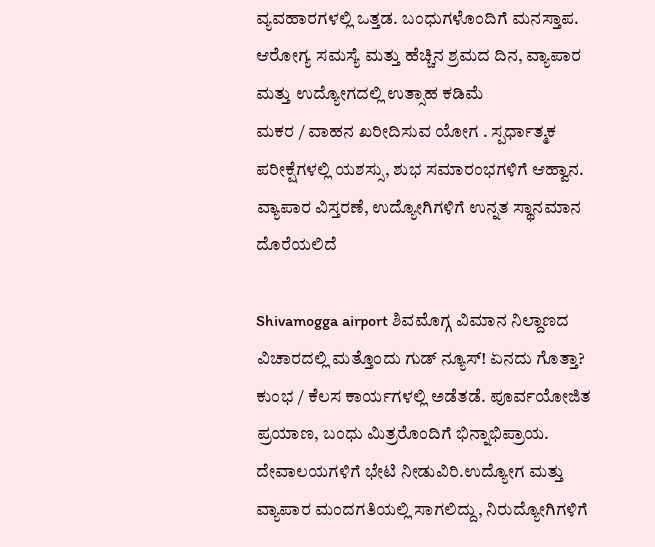ವ್ಯವಹಾರಗಳಲ್ಲಿ ಒತ್ತಡ. ಬಂಧುಗಳೊಂದಿಗೆ ಮನಸ್ತಾಪ. ಆರೋಗ್ಯ ಸಮಸ್ಯೆ ಮತ್ತು ಹೆಚ್ಚಿನ ಶ್ರಮದ ದಿನ, ವ್ಯಾಪಾರ ಮತ್ತು ಉದ್ಯೋಗದಲ್ಲಿ ಉತ್ಸಾಹ ಕಡಿಮೆ
ಮಕರ / ವಾಹನ ಖರೀದಿಸುವ ಯೋಗ . ಸ್ಪರ್ಧಾತ್ಮಕ ಪರೀಕ್ಷೆಗಳಲ್ಲಿ ಯಶಸ್ಸು, ಶುಭ ಸಮಾರಂಭಗಳಿಗೆ ಆಹ್ವಾನ. ವ್ಯಾಪಾರ ವಿಸ್ತರಣೆ, ಉದ್ಯೋಗಿಗಳಿಗೆ ಉನ್ನತ ಸ್ಥಾನಮಾನ ದೊರೆಯಲಿದೆ

Shivamogga airport ಶಿವಮೊಗ್ಗ ವಿಮಾನ ನಿಲ್ದಾಣದ ವಿಚಾರದಲ್ಲಿ ಮತ್ತೊಂದು ಗುಡ್ ನ್ಯೂಸ್! ಏನದು ಗೊತ್ತಾ?
ಕುಂಭ / ಕೆಲಸ ಕಾರ್ಯಗಳಲ್ಲಿ ಅಡೆತಡೆ. ಪೂರ್ವಯೋಜಿತ ಪ್ರಯಾಣ, ಬಂಧು ಮಿತ್ರರೊಂದಿಗೆ ಭಿನ್ನಾಭಿಪ್ರಾಯ. ದೇವಾಲಯಗಳಿಗೆ ಭೇಟಿ ನೀಡುವಿರಿ.ಉದ್ಯೋಗ ಮತ್ತು ವ್ಯಾಪಾರ ಮಂದಗತಿಯಲ್ಲಿ ಸಾಗಲಿದ್ದು, ನಿರುದ್ಯೋಗಿಗಳಿಗೆ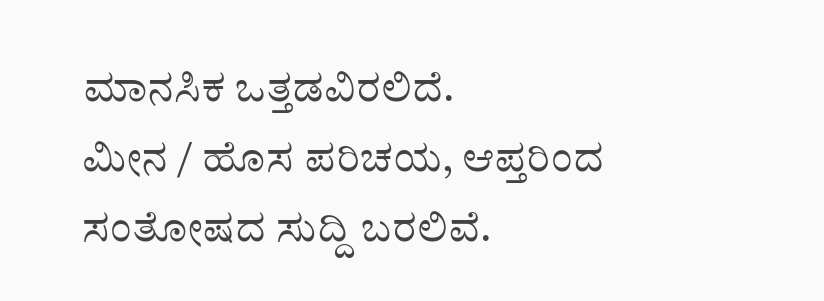ಮಾನಸಿಕ ಒತ್ತಡವಿರಲಿದೆ.
ಮೀನ / ಹೊಸ ಪರಿಚಯ, ಆಪ್ತರಿಂದ ಸಂತೋಷದ ಸುದ್ದಿ ಬರಲಿವೆ.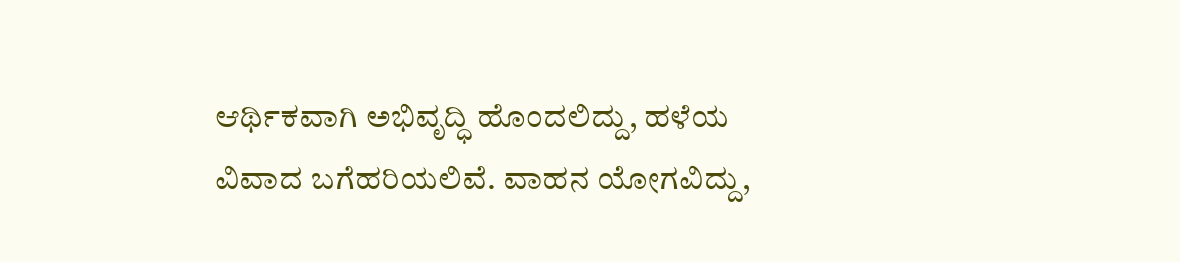ಆರ್ಥಿಕವಾಗಿ ಅಭಿವೃದ್ಧಿ ಹೊಂದಲಿದ್ದು, ಹಳೆಯ ವಿವಾದ ಬಗೆಹರಿಯಲಿವೆ. ವಾಹನ ಯೋಗವಿದ್ದು,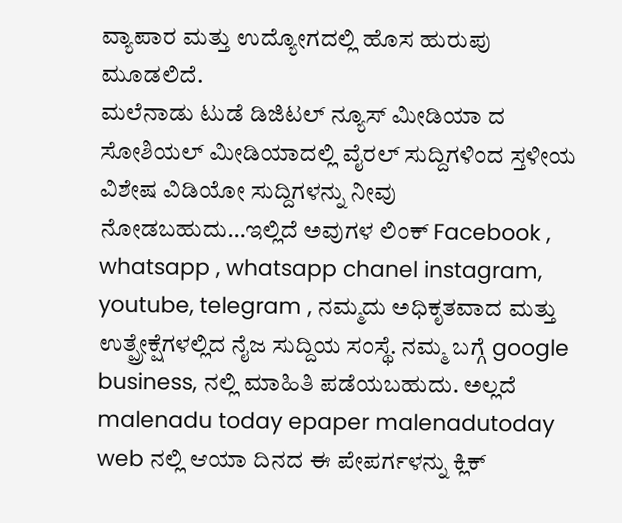ವ್ಯಾಪಾರ ಮತ್ತು ಉದ್ಯೋಗದಲ್ಲಿ ಹೊಸ ಹುರುಪು ಮೂಡಲಿದೆ.
ಮಲೆನಾಡು ಟುಡೆ ಡಿಜಿಟಲ್ ನ್ಯೂಸ್ ಮೀಡಿಯಾ ದ ಸೋಶಿಯಲ್ ಮೀಡಿಯಾದಲ್ಲಿ ವೈರಲ್ ಸುದ್ದಿಗಳಿಂದ ಸ್ತಳೀಯ ವಿಶೇಷ ವಿಡಿಯೋ ಸುದ್ದಿಗಳನ್ನು ನೀವು ನೋಡಬಹುದು…ಇಲ್ಲಿದೆ ಅವುಗಳ ಲಿಂಕ್ Facebook , whatsapp , whatsapp chanel instagram, youtube, telegram , ನಮ್ಮದು ಅಧಿಕೃತವಾದ ಮತ್ತು ಉತ್ಪ್ರೇಕ್ಷೆಗಳಲ್ಲಿದ ನೈಜ ಸುದ್ದಿಯ ಸಂಸ್ಥೆ. ನಮ್ಮ ಬಗ್ಗೆ google business, ನಲ್ಲಿ ಮಾಹಿತಿ ಪಡೆಯಬಹುದು. ಅಲ್ಲದೆ malenadu today epaper malenadutoday web ನಲ್ಲಿ ಆಯಾ ದಿನದ ಈ ಪೇಪರ್ಗಳನ್ನು ಕ್ಲಿಕ್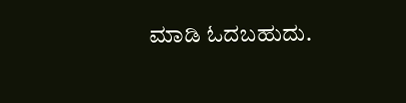ಮಾಡಿ ಓದಬಹುದು.